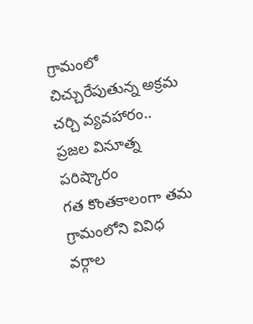గ్రామంలో చిచ్చురేపుతున్న అక్రమ చర్చి వ్యవహారం.. ప్రజల వినూత్న పరిష్కారం
గత కొంతకాలంగా తమ గ్రామంలోని వివిధ వర్గాల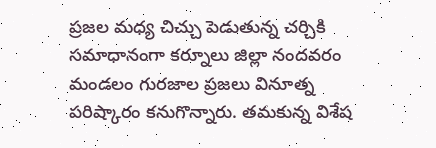ప్రజల మధ్య చిచ్చు పెడుతున్న చర్చికి సమాధానంగా కర్నూలు జిల్లా నందవరం మండలం గురజాల ప్రజలు వినూత్న పరిష్కారం కనుగొన్నారు. తమకున్న విశేష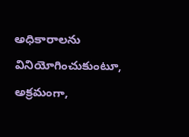అధికారాలను వినియోగించుకుంటూ, అక్రమంగా,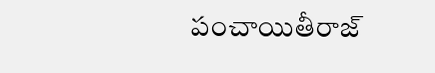పంచాయితీరాజ్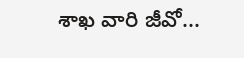శాఖ వారి జీవో...